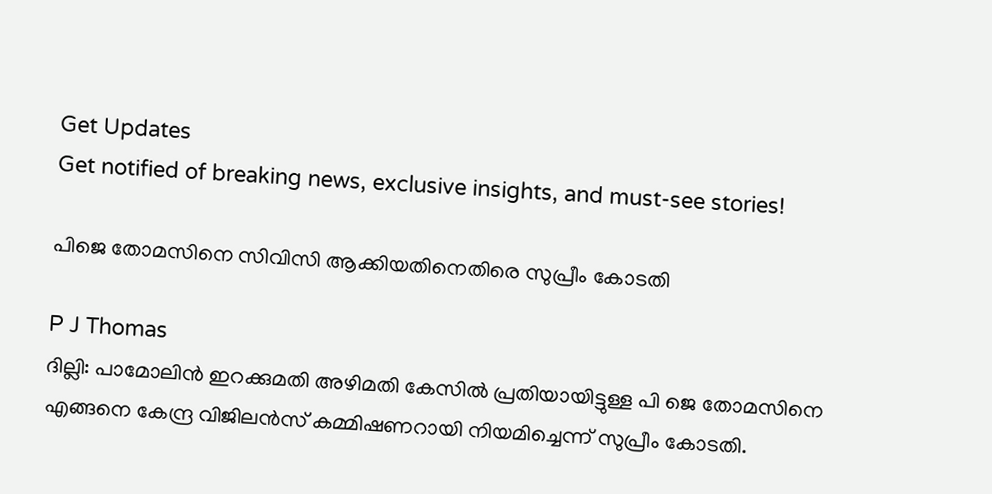Get Updates
Get notified of breaking news, exclusive insights, and must-see stories!

പിജെ തോമസിനെ സിവിസി ആക്കിയതിനെതിരെ സുപ്രീം കോടതി

P J Thomas
ദില്ലി: പാമോലിന്‍ ഇറക്കുമതി അഴിമതി കേസില്‍ പ്രതിയായിട്ടുള്ള പി ജെ തോമസിനെ എങ്ങനെ കേന്ദ്ര വിജിലന്‍സ് കമ്മിഷണറായി നിയമിച്ചെന്ന് സുപ്രീം കോടതി.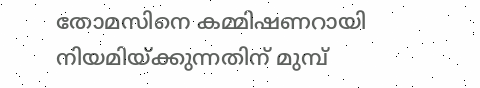തോമസിനെ കമ്മിഷണറായി നിയമിയ്ക്കുന്നതിന് മുമ്പ്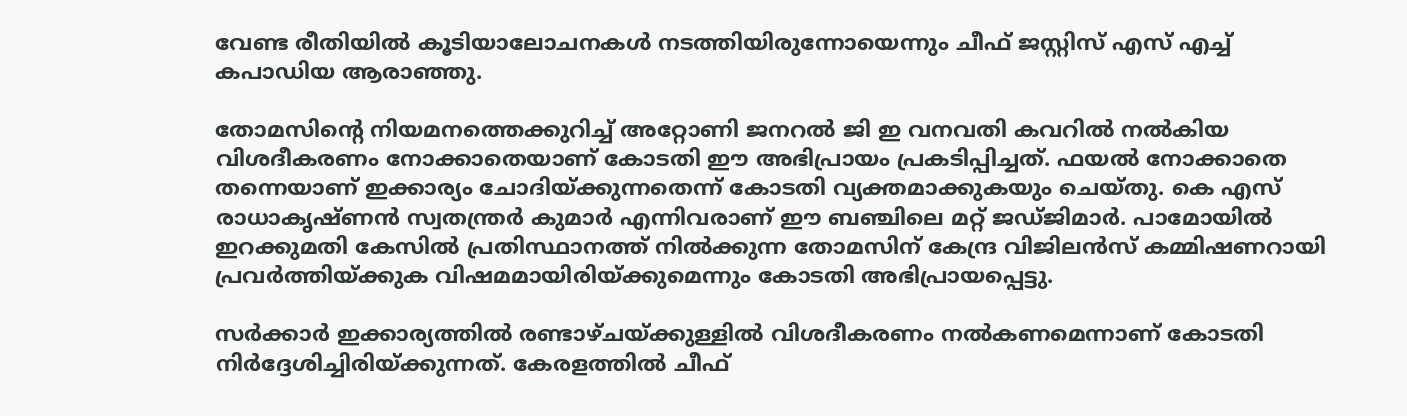വേണ്ട രീതിയില്‍ കൂടിയാലോചനകള്‍ നടത്തിയിരുന്നോയെന്നും ചീഫ് ജസ്റ്റിസ് എസ് എച്ച് കപാഡിയ ആരാഞ്ഞു.

തോമസിന്റെ നിയമനത്തെക്കുറിച്ച് അറ്റോണി ജനറല്‍ ജി ഇ വനവതി കവറില്‍ നല്‍കിയ വിശദീകരണം നോക്കാതെയാണ് കോടതി ഈ അഭിപ്രായം പ്രകടിപ്പിച്ചത്. ഫയല്‍ നോക്കാതെ തന്നെയാണ് ഇക്കാര്യം ചോദിയ്ക്കുന്നതെന്ന് കോടതി വ്യക്തമാക്കുകയും ചെയ്തു. കെ എസ് രാധാകൃഷ്ണന്‍ സ്വതന്ത്രര്‍ കുമാര്‍ എന്നിവരാണ് ഈ ബഞ്ചിലെ മറ്റ് ജഡ്ജിമാര്‍. പാമോയില്‍ ഇറക്കുമതി കേസില്‍ പ്രതിസ്ഥാനത്ത് നില്‍ക്കുന്ന തോമസിന് കേന്ദ്ര വിജിലന്‍സ് കമ്മിഷണറായി പ്രവര്‍ത്തിയ്ക്കുക വിഷമമായിരിയ്ക്കുമെന്നും കോടതി അഭിപ്രായപ്പെട്ടു.

സര്‍ക്കാര്‍ ഇക്കാര്യത്തില്‍ രണ്ടാഴ്ചയ്ക്കുള്ളില്‍ വിശദീകരണം നല്‍കണമെന്നാണ് കോടതി നിര്‍ദ്ദേശിച്ചിരിയ്ക്കുന്നത്. കേരളത്തില്‍ ചീഫ്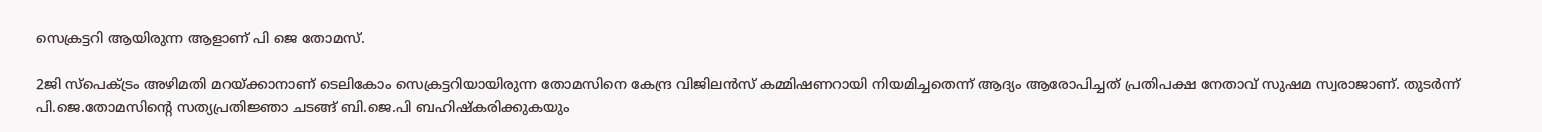സെക്രട്ടറി ആയിരുന്ന ആളാണ് പി ജെ തോമസ്.

2ജി സ്‌പെക്ട്രം അഴിമതി മറയ്ക്കാനാണ് ടെലികോം സെക്രട്ടറിയായിരുന്ന തോമസിനെ കേന്ദ്ര വിജിലന്‍സ് കമ്മിഷണറായി നിയമിച്ചതെന്ന് ആദ്യം ആരോപിച്ചത് പ്രതിപക്ഷ നേതാവ് സുഷമ സ്വരാജാണ്. തുടര്‍ന്ന് പി.ജെ.തോമസിന്റെ സത്യപ്രതിജ്ഞാ ചടങ്ങ് ബി.ജെ.പി ബഹിഷ്‌കരിക്കുകയും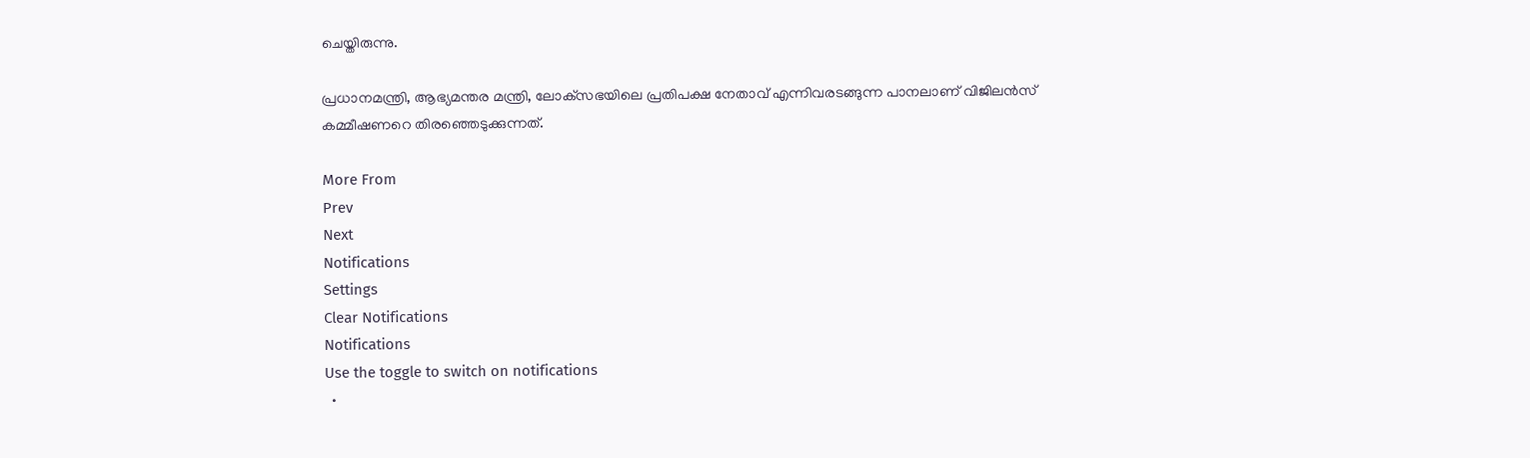ചെയ്തിരുന്നു.

പ്രധാനമന്ത്രി, ആഭ്യമന്തര മന്ത്രി, ലോക്‌സഭയിലെ പ്രതിപക്ഷ നേതാവ് എന്നിവരടങ്ങുന്ന പാനലാണ് വിജിലന്‍സ് കമ്മീഷണറെ തിരഞ്ഞെടുക്കുന്നത്.

More From
Prev
Next
Notifications
Settings
Clear Notifications
Notifications
Use the toggle to switch on notifications
  •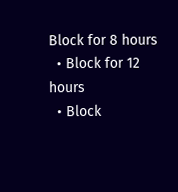Block for 8 hours
  • Block for 12 hours
  • Block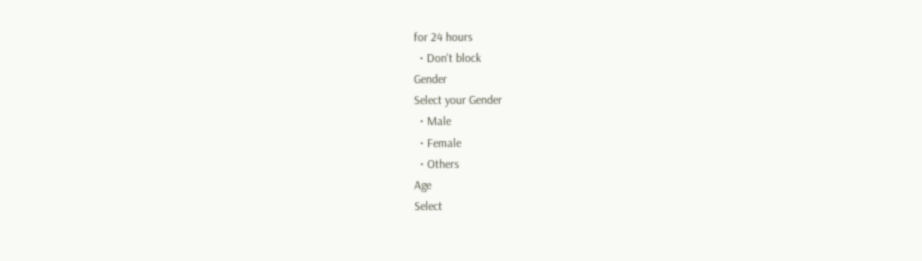for 24 hours
  • Don't block
Gender
Select your Gender
  • Male
  • Female
  • Others
Age
Select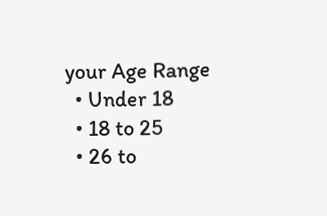your Age Range
  • Under 18
  • 18 to 25
  • 26 to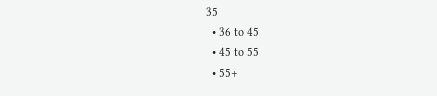35
  • 36 to 45
  • 45 to 55
  • 55+